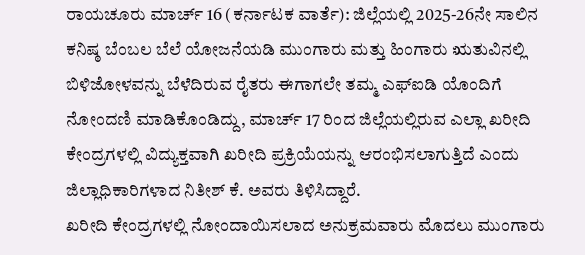ರಾಯಚೂರು ಮಾರ್ಚ್ 16 (ಕರ್ನಾಟಕ ವಾರ್ತೆ): ಜಿಲ್ಲೆಯಲ್ಲಿ 2025-26ನೇ ಸಾಲಿನ ಕನಿಷ್ಠ ಬೆಂಬಲ ಬೆಲೆ ಯೋಜನೆಯಡಿ ಮುಂಗಾರು ಮತ್ತು ಹಿಂಗಾರು ಋತುವಿನಲ್ಲಿ ಬಿಳಿಜೋಳವನ್ನು ಬೆಳೆದಿರುವ ರೈತರು ಈಗಾಗಲೇ ತಮ್ಮ ಎಫ್‌ಐಡಿ ಯೊಂದಿಗೆ ನೋಂದಣಿ ಮಾಡಿಕೊಂಡಿದ್ದು, ಮಾರ್ಚ್ 17 ರಿಂದ ಜಿಲ್ಲೆಯಲ್ಲಿರುವ ಎಲ್ಲಾ ಖರೀದಿ ಕೇಂದ್ರಗಳಲ್ಲಿ ವಿದ್ಯುಕ್ತವಾಗಿ ಖರೀದಿ ಪ್ರಕ್ರಿಯೆಯನ್ನು ಆರಂಭಿಸಲಾಗುತ್ತಿದೆ ಎಂದು ಜಿಲ್ಲಾಧಿಕಾರಿಗಳಾದ ನಿತೀಶ್ ಕೆ. ಅವರು ತಿಳಿಸಿದ್ದಾರೆ.
ಖರೀದಿ ಕೇಂದ್ರಗಳಲ್ಲಿ ನೋಂದಾಯಿಸಲಾದ ಅನುಕ್ರಮವಾರು ಮೊದಲು ಮುಂಗಾರು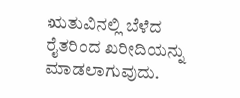ಋತುವಿನಲ್ಲಿ ಬೆಳೆದ ರೈತರಿಂದ ಖರೀದಿಯನ್ನು ಮಾಡಲಾಗುವುದು.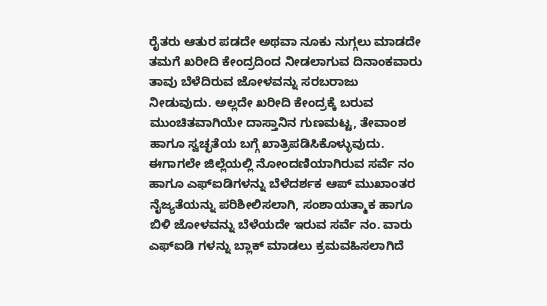ರೈತರು ಆತುರ ಪಡದೇ ಅಥವಾ ನೂಕು ನುಗ್ಗಲು ಮಾಡದೇ ತಮಗೆ ಖರೀದಿ ಕೇಂದ್ರದಿಂದ ನೀಡಲಾಗುವ ದಿನಾಂಕವಾರು ತಾವು ಬೆಳೆದಿರುವ ಜೋಳವನ್ನು ಸರಬರಾಜು ನೀಡುವುದು. ಅಲ್ಲದೇ ಖರೀದಿ ಕೇಂದ್ರಕ್ಕೆ ಬರುವ ಮುಂಚಿತವಾಗಿಯೇ ದಾಸ್ತಾನಿನ ಗುಣಮಟ್ಟ, ತೇವಾಂಶ ಹಾಗೂ ಸ್ವಚ್ಛತೆಯ ಬಗ್ಗೆ ಖಾತ್ರಿಪಡಿಸಿಕೊಳ್ಳುವುದು.
ಈಗಾಗಲೇ ಜಿಲ್ಲೆಯಲ್ಲಿ ನೋಂದಣಿಯಾಗಿರುವ ಸರ್ವೆ ನಂ ಹಾಗೂ ಎಫ್‌ಐಡಿಗಳನ್ನು ಬೆಳೆದರ್ಶಕ ಆಪ್ ಮುಖಾಂತರ ನೈಜ್ಯತೆಯನ್ನು ಪರಿಶೀಲಿಸಲಾಗಿ, ಸಂಶಾಯತ್ಮಾಕ ಹಾಗೂ ಬಿಳಿ ಜೋಳವನ್ನು ಬೆಳೆಯದೇ ಇರುವ ಸರ್ವೆ ನಂ. ವಾರು ಎಫ್‌ಐಡಿ ಗಳನ್ನು ಬ್ಲಾಕ್ ಮಾಡಲು ಕ್ರಮವಹಿಸಲಾಗಿದೆ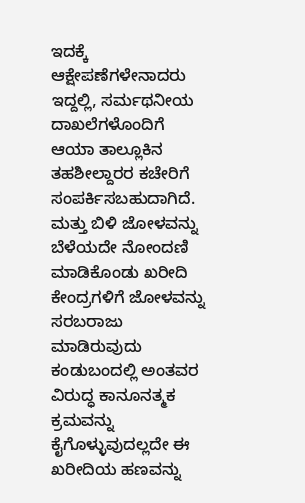ಇದಕ್ಕೆ ಆಕ್ಷೇಪಣೆಗಳೇನಾದರು ಇದ್ದಲ್ಲಿ, ಸರ್ಮಥನೀಯ ದಾಖಲೆಗಳೊಂದಿಗೆ ಆಯಾ ತಾಲ್ಲೂಕಿನ ತಹಶೀಲ್ದಾರರ ಕಚೇರಿಗೆ ಸಂಪರ್ಕಿಸಬಹುದಾಗಿದೆ. ಮತ್ತು ಬಿಳಿ ಜೋಳವನ್ನು ಬೆಳೆಯದೇ ನೋಂದಣಿ ಮಾಡಿಕೊಂಡು ಖರೀದಿ ಕೇಂದ್ರಗಳಿಗೆ ಜೋಳವನ್ನು ಸರಬರಾಜು ಮಾಡಿರುವುದು ಕಂಡುಬಂದಲ್ಲಿ ಅಂತವರ ವಿರುದ್ಧ ಕಾನೂನತ್ಮಕ ಕ್ರಮವನ್ನು ಕೈಗೊಳ್ಳುವುದಲ್ಲದೇ ಈ ಖರೀದಿಯ ಹಣವನ್ನು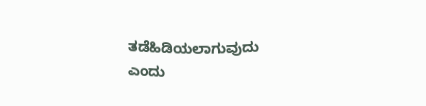ತಡೆಹಿಡಿಯಲಾಗುವುದು ಎಂದು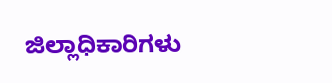ಜಿಲ್ಲಾಧಿಕಾರಿಗಳು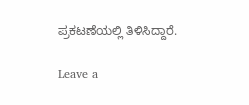ಪ್ರಕಟಣೆಯಲ್ಲಿ ತಿಳಿಸಿದ್ದಾರೆ.

Leave a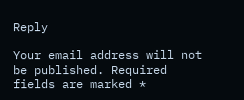Reply

Your email address will not be published. Required fields are marked *